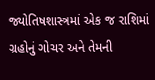જ્યોતિષશાસ્ત્રમાં એક જ રાશિમાં ગ્રહોનું ગોચર અને તેમની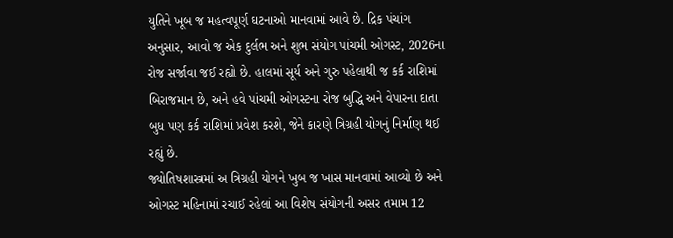યુતિને ખૂબ જ મહત્વપૂર્ણ ઘટનાઓ માનવામાં આવે છે. દ્રિક પંચાંગ અનુસાર, આવો જ એક દુર્લભ અને શુભ સંયોગ પાંચમી ઓગસ્ટ, 2026ના રોજ સર્જાવા જઈ રહ્યો છે. હાલમાં સૂર્ય અને ગુરુ પહેલાથી જ કર્ક રાશિમાં બિરાજમાન છે, અને હવે પાંચમી ઓગસ્ટના રોજ બુદ્ધિ અને વેપારના દાતા બુધ પણ કર્ક રાશિમાં પ્રવેશ કરશે, જેને કારણે ત્રિગ્રહી યોગનું નિર્માણ થઈ રહ્યું છે.
જ્યોતિષશાસ્ત્રમાં અ ત્રિગ્રહી યોગને ખુબ જ ખાસ માનવામાં આવ્યો છે અને ઓગસ્ટ મહિનામાં રચાઈ રહેલાં આ વિશેષ સંયોગની અસર તમામ 12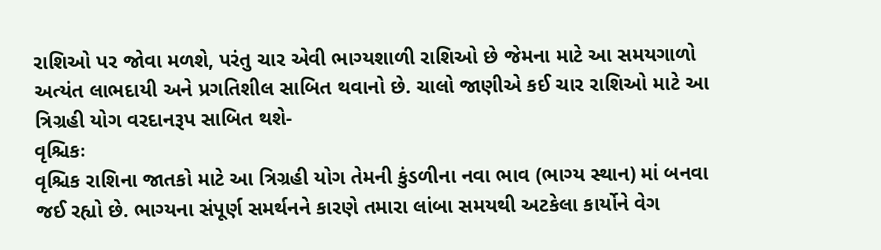રાશિઓ પર જોવા મળશે, પરંતુ ચાર એવી ભાગ્યશાળી રાશિઓ છે જેમના માટે આ સમયગાળો અત્યંત લાભદાયી અને પ્રગતિશીલ સાબિત થવાનો છે. ચાલો જાણીએ કઈ ચાર રાશિઓ માટે આ ત્રિગ્રહી યોગ વરદાનરૂપ સાબિત થશે-
વૃશ્ચિકઃ
વૃશ્ચિક રાશિના જાતકો માટે આ ત્રિગ્રહી યોગ તેમની કુંડળીના નવા ભાવ (ભાગ્ય સ્થાન) માં બનવા જઈ રહ્યો છે. ભાગ્યના સંપૂર્ણ સમર્થનને કારણે તમારા લાંબા સમયથી અટકેલા કાર્યોને વેગ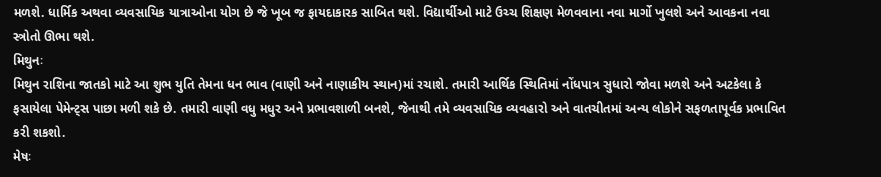મળશે. ધાર્મિક અથવા વ્યવસાયિક યાત્રાઓના યોગ છે જે ખૂબ જ ફાયદાકારક સાબિત થશે. વિદ્યાર્થીઓ માટે ઉચ્ચ શિક્ષણ મેળવવાના નવા માર્ગો ખુલશે અને આવકના નવા સ્ત્રોતો ઊભા થશે.
મિથુનઃ
મિથુન રાશિના જાતકો માટે આ શુભ યુતિ તેમના ધન ભાવ (વાણી અને નાણાકીય સ્થાન)માં રચાશે. તમારી આર્થિક સ્થિતિમાં નોંધપાત્ર સુધારો જોવા મળશે અને અટકેલા કે ફસાયેલા પેમેન્ટ્સ પાછા મળી શકે છે. તમારી વાણી વધુ મધુર અને પ્રભાવશાળી બનશે, જેનાથી તમે વ્યવસાયિક વ્યવહારો અને વાતચીતમાં અન્ય લોકોને સફળતાપૂર્વક પ્રભાવિત કરી શકશો.
મેષઃ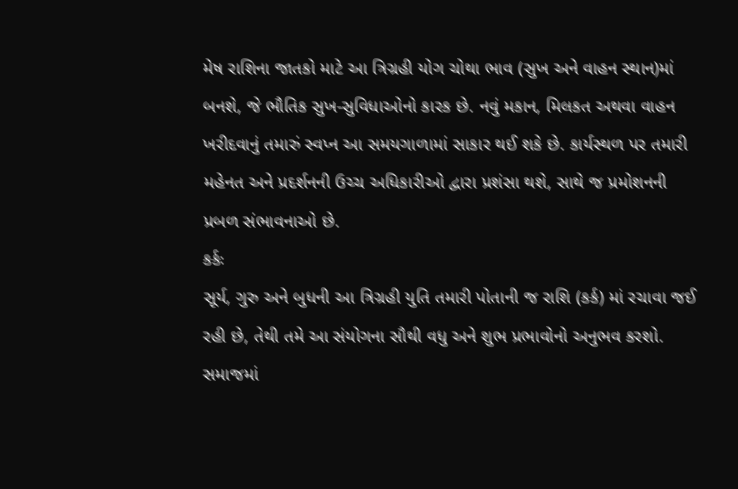મેષ રાશિના જાતકો માટે આ ત્રિગ્રહી યોગ ચોથા ભાવ (સુખ અને વાહન સ્થાન)માં બનશે, જે ભૌતિક સુખ-સુવિધાઓનો કારક છે. નવું મકાન, મિલકત અથવા વાહન ખરીદવાનું તમારું સ્વપ્ન આ સમયગાળામાં સાકાર થઈ શકે છે. કાર્યસ્થળ પર તમારી મહેનત અને પ્રદર્શનની ઉચ્ચ અધિકારીઓ દ્વારા પ્રશંસા થશે, સાથે જ પ્રમોશનની પ્રબળ સંભાવનાઓ છે.
કર્કઃ
સૂર્ય, ગુરુ અને બુધની આ ત્રિગ્રહી યુતિ તમારી પોતાની જ રાશિ (કર્ક) માં રચાવા જઈ રહી છે, તેથી તમે આ સંયોગના સૌથી વધુ અને શુભ પ્રભાવોનો અનુભવ કરશો. સમાજમાં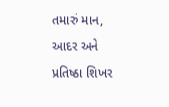તમારું માન, આદર અને પ્રતિષ્ઠા શિખર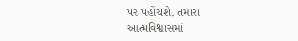પર પહોંચશે. તમારા આત્મવિશ્વાસમાં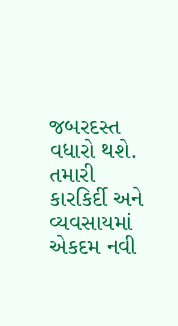જબરદસ્ત વધારો થશે. તમારી કારકિર્દી અને વ્યવસાયમાં એકદમ નવી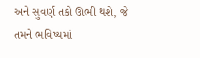અને સુવર્ણ તકો ઊભી થશે, જે તમને ભવિષ્યમાં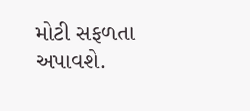મોટી સફળતા અપાવશે.